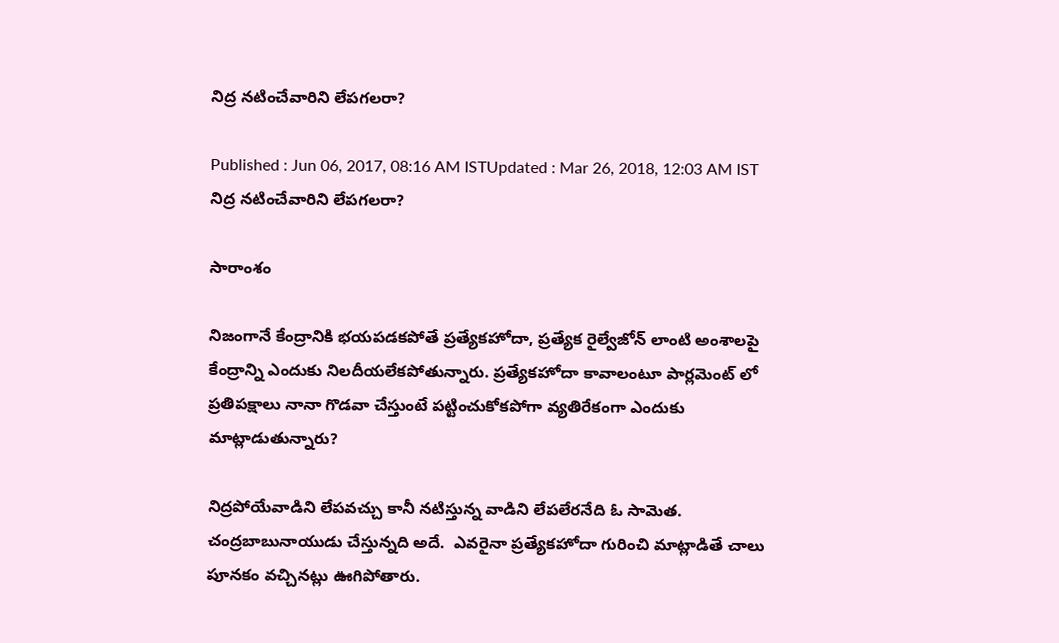నిద్ర నటించేవారిని లేపగలరా?

Published : Jun 06, 2017, 08:16 AM ISTUpdated : Mar 26, 2018, 12:03 AM IST
నిద్ర నటించేవారిని లేపగలరా?

సారాంశం

నిజంగానే కేంద్రానికి భయపడకపోతే ప్రత్యేకహోదా, ప్రత్యేక రైల్వేజోన్ లాంటి అంశాలపై కేంద్రాన్ని ఎందుకు నిలదీయలేకపోతున్నారు. ప్రత్యేకహోదా కావాలంటూ పార్లమెంట్ లో ప్రతిపక్షాలు నానా గొడవా చేస్తుంటే పట్టించుకోకపోగా వ్యతిరేకంగా ఎందుకు మాట్లాడుతున్నారు?

నిద్రపోయేవాడిని లేపవచ్చు కానీ నటిస్తున్న వాడిని లేపలేరనేది ఓ సామెత. చంద్రబాబునాయుడు చేస్తున్నది అదే.  ఎవరైనా ప్రత్యేకహోదా గురించి మాట్లాడితే చాలు పూనకం వచ్చినట్లు ఊగిపోతారు.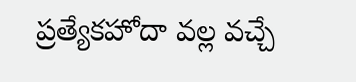ప్రత్యేకహోదా వల్ల వచ్చే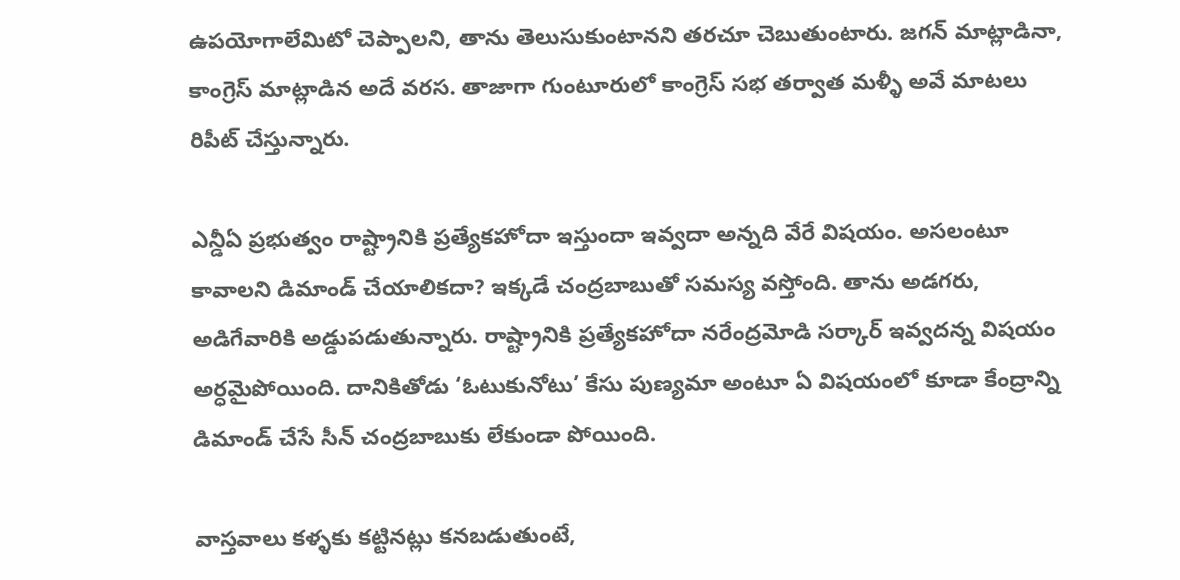ఉపయోగాలేమిటో చెప్పాలని, తాను తెలుసుకుంటానని తరచూ చెబుతుంటారు. జగన్ మాట్లాడినా, కాంగ్రెస్ మాట్లాడిన అదే వరస. తాజాగా గుంటూరులో కాంగ్రెస్ సభ తర్వాత మళ్ళీ అవే మాటలు రిపీట్ చేస్తున్నారు.

ఎన్డీఏ ప్రభుత్వం రాష్ట్రానికి ప్రత్యేకహోదా ఇస్తుందా ఇవ్వదా అన్నది వేరే విషయం. అసలంటూ కావాలని డిమాండ్ చేయాలికదా? ఇక్కడే చంద్రబాబుతో సమస్య వస్తోంది. తాను అడగరు, అడిగేవారికి అడ్డుపడుతున్నారు. రాష్ట్రానికి ప్రత్యేకహోదా నరేంద్రమోడి సర్కార్ ఇవ్వదన్న విషయం అర్ధమైపోయింది. దానికితోడు ‘ఓటుకునోటు’ కేసు పుణ్యమా అంటూ ఏ విషయంలో కూడా కేంద్రాన్ని డిమాండ్ చేసే సీన్ చంద్రబాబుకు లేకుండా పోయింది.

వాస్తవాలు కళ్ళకు కట్టినట్లు కనబడుతుంటే,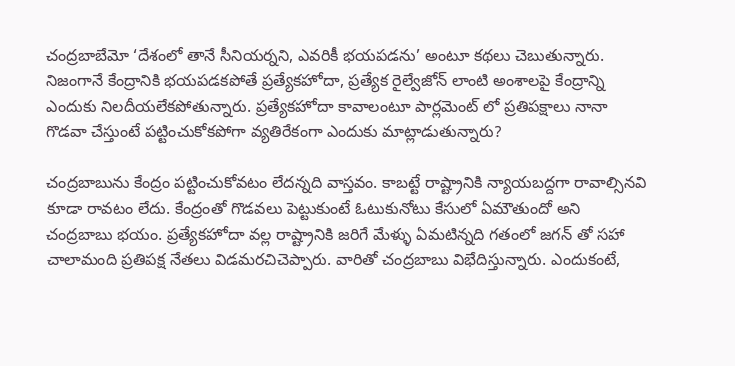చంద్రబాబేమో ‘దేశంలో తానే సీనియర్నని, ఎవరికీ భయపడను’ అంటూ కథలు చెబుతున్నారు. నిజంగానే కేంద్రానికి భయపడకపోతే ప్రత్యేకహోదా, ప్రత్యేక రైల్వేజోన్ లాంటి అంశాలపై కేంద్రాన్ని ఎందుకు నిలదీయలేకపోతున్నారు. ప్రత్యేకహోదా కావాలంటూ పార్లమెంట్ లో ప్రతిపక్షాలు నానా గొడవా చేస్తుంటే పట్టించుకోకపోగా వ్యతిరేకంగా ఎందుకు మాట్లాడుతున్నారు?

చంద్రబాబును కేంద్రం పట్టించుకోవటం లేదన్నది వాస్తవం. కాబట్టే రాష్ట్రానికి న్యాయబద్దగా రావాల్సినవి కూడా రావటం లేదు. కేంద్రంతో గొడవలు పెట్టుకుంటే ఓటుకునోటు కేసులో ఏమౌతుందో అని చంద్రబాబు భయం. ప్రత్యేకహోదా వల్ల రాష్ట్రానికి జరిగే మేళ్ళు ఏమటిన్నది గతంలో జగన్ తో సహా చాలామంది ప్రతిపక్ష నేతలు విడమరచిచెప్పారు. వారితో చంద్రబాబు విభేదిస్తున్నారు. ఎందుకంటే,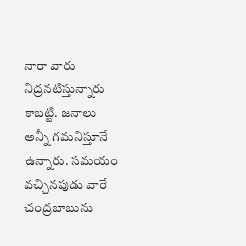నారా వారు నిద్రనటిస్తున్నారు కాబట్టి. జనాలు అన్నీ గమనిస్తూనే ఉన్నారు. సమయం వచ్చినపుడు వారే చంద్రబాబును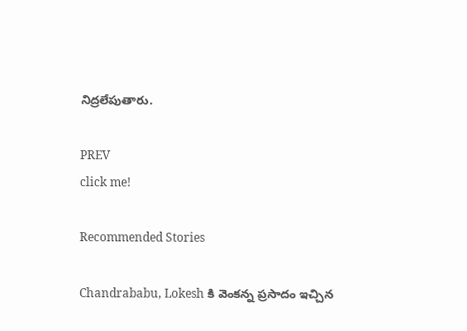నిద్రలేపుతారు.

PREV
click me!

Recommended Stories

Chandrababu, Lokesh కి వెంకన్న ప్రసాదం ఇచ్చిన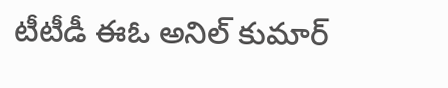టీటీడీ ఈఓ అనిల్ కుమార్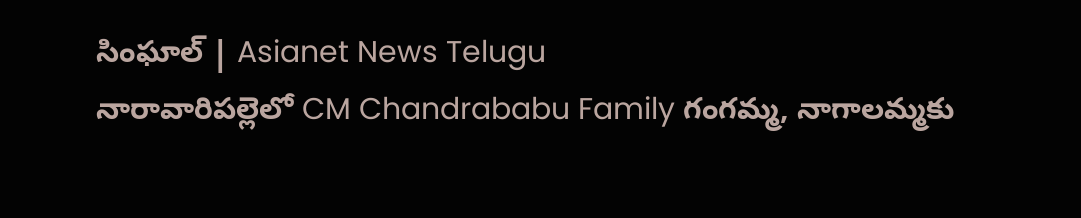సింఘాల్ | Asianet News Telugu
నారావారిపల్లెలో CM Chandrababu Family గంగమ్మ, నాగాలమ్మకు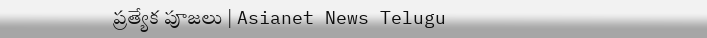ప్రత్యేక పూజలు | Asianet News Telugu